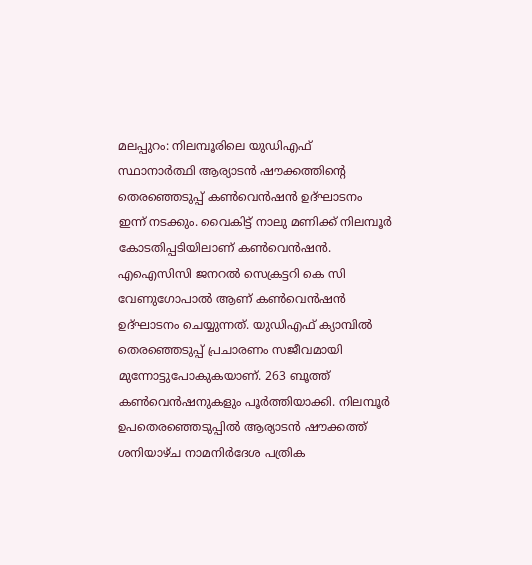മലപ്പുറം: നിലമ്പൂരിലെ യുഡിഎഫ് സ്ഥാനാർത്ഥി ആര്യാടൻ ഷൗക്കത്തിന്റെ തെരഞ്ഞെടുപ്പ് കൺവെൻഷൻ ഉദ്ഘാടനം ഇന്ന് നടക്കും. വൈകിട്ട് നാലു മണിക്ക് നിലമ്പൂർ കോടതിപ്പടിയിലാണ് കൺവെൻഷൻ. എഐസിസി ജനറൽ സെക്രട്ടറി കെ സി വേണുഗോപാൽ ആണ് കൺവെൻഷൻ ഉദ്ഘാടനം ചെയ്യുന്നത്. യുഡിഎഫ് ക്യാമ്പിൽ തെരഞ്ഞെടുപ്പ് പ്രചാരണം സജീവമായി മുന്നോട്ടുപോകുകയാണ്. 263 ബൂത്ത് കൺവെൻഷനുകളും പൂർത്തിയാക്കി. നിലമ്പൂർ ഉപതെരഞ്ഞെടുപ്പിൽ ആര്യാടൻ ഷൗക്കത്ത് ശനിയാഴ്ച നാമനിർദേശ പത്രിക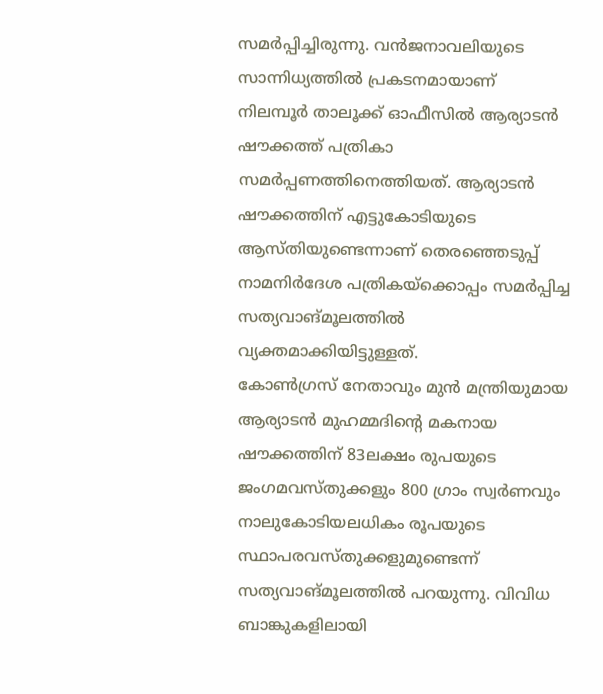സമർപ്പിച്ചിരുന്നു. വൻജനാവലിയുടെ സാന്നിധ്യത്തിൽ പ്രകടനമായാണ് നിലമ്പൂർ താലൂക്ക് ഓഫീസിൽ ആര്യാടൻ ഷൗക്കത്ത് പത്രികാ സമർപ്പണത്തിനെത്തിയത്. ആര്യാടൻ ഷൗക്കത്തിന് എട്ടുകോടിയുടെ ആസ്തിയുണ്ടെന്നാണ് തെരഞ്ഞെടുപ്പ് നാമനിർദേശ പത്രികയ്ക്കൊപ്പം സമർപ്പിച്ച സത്യവാങ്മൂലത്തിൽ വ്യക്തമാക്കിയിട്ടുള്ളത്.
കോൺഗ്രസ് നേതാവും മുൻ മന്ത്രിയുമായ ആര്യാടൻ മുഹമ്മദിന്റെ മകനായ ഷൗക്കത്തിന് 83ലക്ഷം രുപയുടെ ജംഗമവസ്തുക്കളും 800 ഗ്രാം സ്വർണവും നാലുകോടിയലധികം രൂപയുടെ സ്ഥാപരവസ്തുക്കളുമുണ്ടെന്ന് സത്യവാങ്മൂലത്തിൽ പറയുന്നു. വിവിധ ബാങ്കുകളിലായി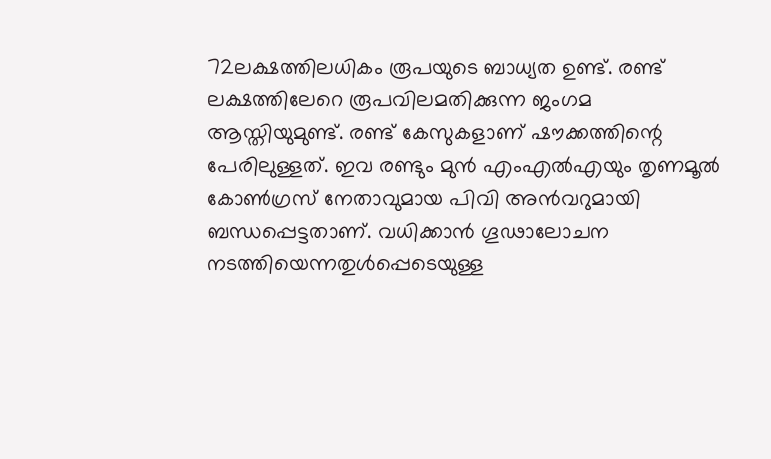72ലക്ഷത്തിലധികം രൂപയുടെ ബാധ്യത ഉണ്ട്. രണ്ട് ലക്ഷത്തിലേറെ രൂപവിലമതിക്കുന്ന ജംഗമ ആസ്തിയുമുണ്ട്. രണ്ട് കേസുകളാണ് ഷൗക്കത്തിന്റെ പേരിലുള്ളത്. ഇവ രണ്ടും മുൻ എംഎൽഎയും തൃണമൂൽ കോൺഗ്രസ് നേതാവുമായ പിവി അൻവറുമായി ബന്ധപ്പെട്ടതാണ്. വധിക്കാൻ ഗൂഢാലോചന നടത്തിയെന്നതുൾപ്പെടെയുള്ള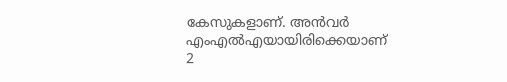കേസുകളാണ്. അൻവർ എംഎൽഎയായിരിക്കെയാണ് 2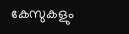കേസുകളും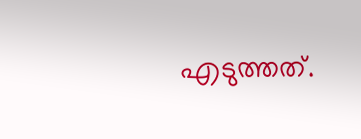എടുത്തത്.